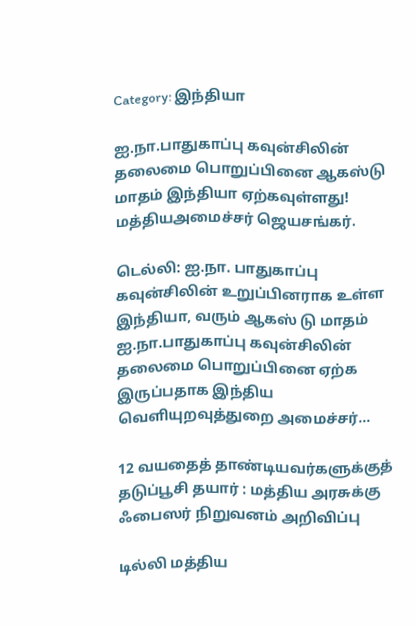Category: இந்தியா

ஐ.நா.பாதுகாப்பு கவுன்சிலின் தலைமை பொறுப்பினை ஆகஸ்டு மாதம் இந்தியா ஏற்கவுள்ளது! மத்தியஅமைச்சர் ஜெயசங்கர்.

டெல்லி: ஐ.நா. பாதுகாப்பு கவுன்சிலின் உறுப்பினராக உள்ள இந்தியா, வரும் ஆகஸ் டு மாதம் ஐ.நா.பாதுகாப்பு கவுன்சிலின் தலைமை பொறுப்பினை ஏற்க இருப்பதாக இந்திய வெளியுறவுத்துறை அமைச்சர்…

12 வயதைத் தாண்டியவர்களுக்குத் தடுப்பூசி தயார் : மத்திய அரசுக்கு ஃபைஸர் நிறுவனம் அறிவிப்பு

டில்லி மத்திய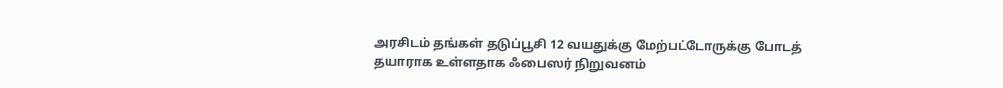அரசிடம் தங்கள் தடுப்பூசி 12 வயதுக்கு மேற்பட்டோருக்கு போடத் தயாராக உள்ளதாக ஃபைஸர் நிறுவனம்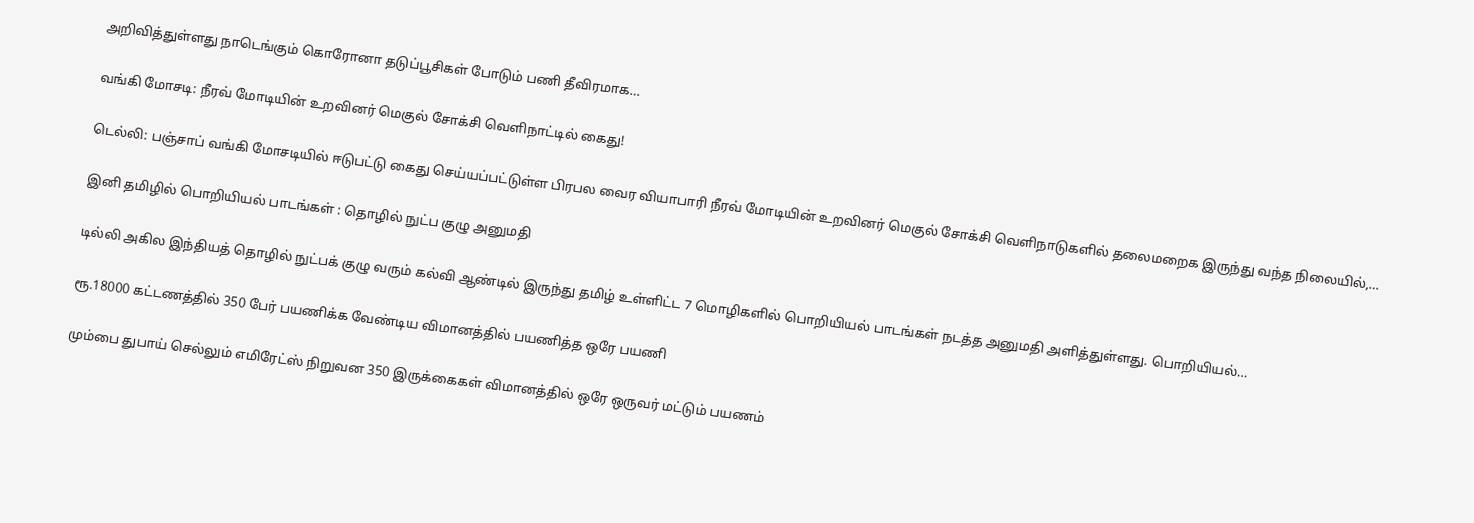அறிவித்துள்ளது நாடெங்கும் கொரோனா தடுப்பூசிகள் போடும் பணி தீவிரமாக…

வங்கி மோசடி: நீரவ் மோடியின் உறவினர் மெகுல் சோக்சி வெளிநாட்டில் கைது!

டெல்லி: பஞ்சாப் வங்கி மோசடியில் ஈடுபட்டு கைது செய்யப்பட்டுள்ள பிரபல வைர வியாபாரி நீரவ் மோடியின் உறவினர் மெகுல் சோக்சி வெளிநாடுகளில் தலைமறைக இருந்து வந்த நிலையில்,…

இனி தமிழில் பொறியியல் பாடங்கள் : தொழில் நுட்ப குழு அனுமதி

டில்லி அகில இந்தியத் தொழில் நுட்பக் குழு வரும் கல்வி ஆண்டில் இருந்து தமிழ் உள்ளிட்ட 7 மொழிகளில் பொறியியல் பாடங்கள் நடத்த அனுமதி அளித்துள்ளது. பொறியியல்…

ரூ.18000 கட்டணத்தில் 350 பேர் பயணிக்க வேண்டிய விமானத்தில் பயணித்த ஒரே பயணி

மும்பை துபாய் செல்லும் எமிரேட்ஸ் நிறுவன 350 இருக்கைகள் விமானத்தில் ஒரே ஒருவர் மட்டும் பயணம்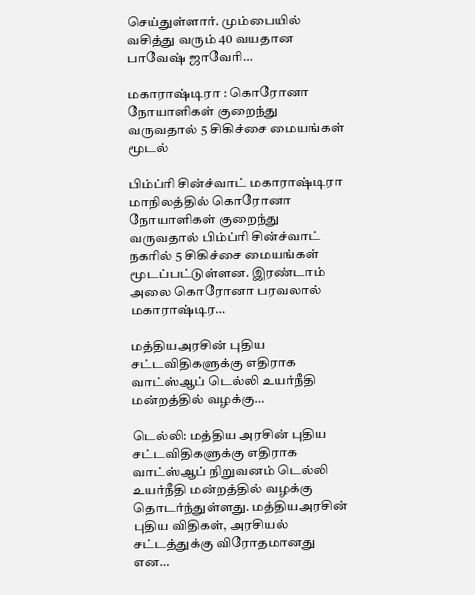செய்துள்ளார். மும்பையில் வசித்து வரும் 40 வயதான பாவேஷ் ஜாவேரி…

மகாராஷ்டிரா : கொரோனா நோயாளிகள் குறைந்து வருவதால் 5 சிகிச்சை மையங்கள் மூடல்

பிம்ப்ரி சின்ச்வாட் மகாராஷ்டிரா மாநிலத்தில் கொரோனா நோயாளிகள் குறைந்து வருவதால் பிம்ப்ரி சின்ச்வாட் நகரில் 5 சிகிச்சை மையங்கள் மூடப்பட்டுள்ளன. இரண்டாம் அலை கொரோனா பரவலால் மகாராஷ்டிர…

மத்தியஅரசின் புதிய சட்டவிதிகளுக்கு எதிராக வாட்ஸ்ஆப் டெல்லி உயர்நீதி மன்றத்தில் வழக்கு…

டெல்லி: மத்திய அரசின் புதிய சட்டவிதிகளுக்கு எதிராக வாட்ஸ்ஆப் நிறுவனம் டெல்லி உயர்நீதி மன்றத்தில் வழக்கு தொடர்ந்துள்ளது. மத்தியஅரசின் புதிய விதிகள், அரசியல் சட்டத்துக்கு விரோதமானது என…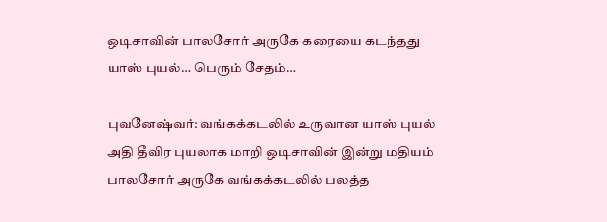ஒடிசாவின் பாலசோர் அருகே கரையை கடந்தது யாஸ் புயல்… பெரும் சேதம்…

புவனேஷ்வர்: வங்கக்கடலில் உருவான யாஸ் புயல் அதி தீவிர புயலாக மாறி ஒடிசாவின் இன்று மதியம் பாலசோர் அருகே வங்கக்கடலில் பலத்த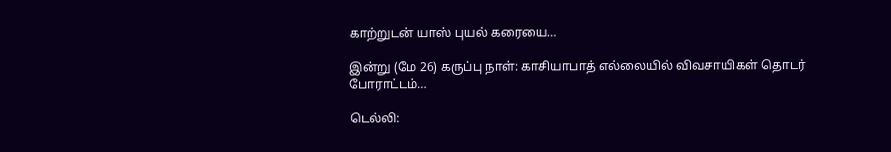காற்றுடன் யாஸ் புயல் கரையை…

இன்று (மே 26) கருப்பு நாள்: காசியாபாத் எல்லையில் விவசாயிகள் தொடர் போராட்டம்…

டெல்லி: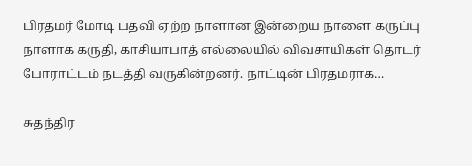பிரதமர் மோடி பதவி ஏற்ற நாளான இன்றைய நாளை கருப்பு நாளாக கருதி, காசியாபாத் எல்லையில் விவசாயிகள் தொடர் போராட்டம் நடத்தி வருகின்றனர். நாட்டின் பிரதமராக…

சுதந்திர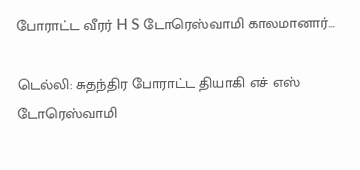போராட்ட வீரர் H S டோரெஸ்வாமி காலமானார்…

டெல்லி: சுதந்திர போராட்ட தியாகி எச் எஸ் டோரெஸ்வாமி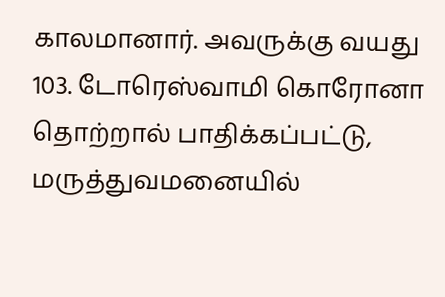காலமானார். அவருக்கு வயது 103. டோரெஸ்வாமி கொரோனா தொற்றால் பாதிக்கப்பட்டு, மருத்துவமனையில்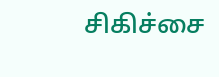சிகிச்சை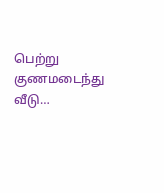பெற்று குணமடைந்து வீடு…